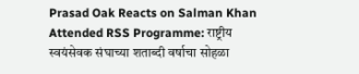Prasad Oak Reacts on Salman Khan Attended RSS Programme: राष्ट्रीय स्वयंसेवक संघाच्या शताब्दी वर्षाचा सोहळा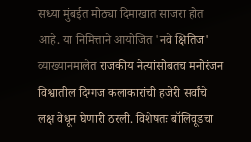सध्या मुंबईत मोठ्या दिमाखात साजरा होत आहे. या निमित्ताने आयोजित 'नवे क्षितिज' व्याख्यानमालेत राजकीय नेत्यांसोबतच मनोरंजन विश्वातील दिग्गज कलाकारांची हजेरी सर्वांचे लक्ष वेधून घेणारी ठरली. विशेषतः बॉलिवूडचा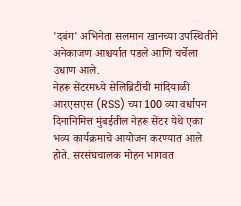'दबंग' अभिनेता सलमान खानच्या उपस्थितीने अनेकाजण आश्चर्यात पडले आणि चर्चेला उधाण आले.
नेहरू सेंटरमध्ये सेलिब्रिटींची मांदियाळी
आरएसएस (RSS) च्या 100 व्या वर्धापन दिनानिमित्त मुंबईतील नेहरू सेंटर येथे एका भव्य कार्यक्रमाचे आयोजन करण्यात आले होते. सरसंघचालक मोहन भागवत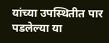यांच्या उपस्थितीत पार पडलेल्या या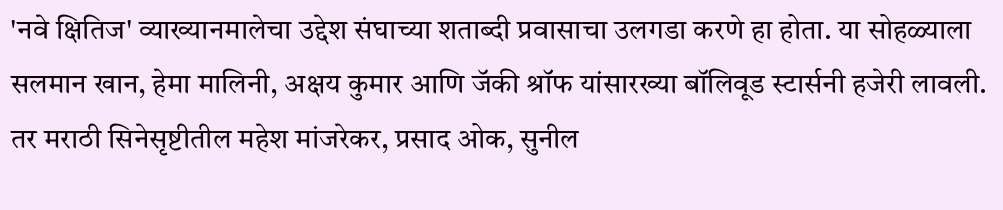'नवे क्षितिज' व्याख्यानमालेचा उद्देश संघाच्या शताब्दी प्रवासाचा उलगडा करणे हा होता. या सोहळ्याला सलमान खान, हेमा मालिनी, अक्षय कुमार आणि जॅकी श्रॉफ यांसारख्या बॉलिवूड स्टार्सनी हजेरी लावली. तर मराठी सिनेसृष्टीतील महेश मांजरेकर, प्रसाद ओक, सुनील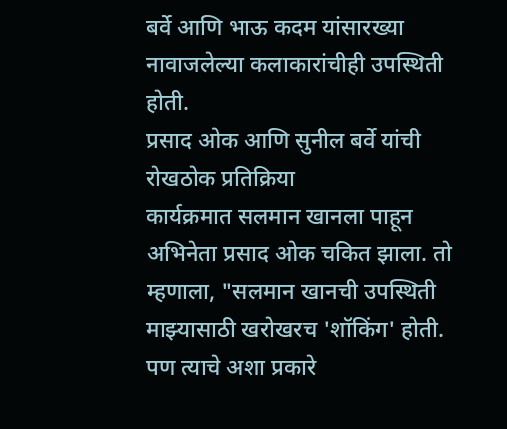बर्वे आणि भाऊ कदम यांसारख्या नावाजलेल्या कलाकारांचीही उपस्थिती होती.
प्रसाद ओक आणि सुनील बर्वे यांची रोखठोक प्रतिक्रिया
कार्यक्रमात सलमान खानला पाहून अभिनेता प्रसाद ओक चकित झाला. तो म्हणाला, "सलमान खानची उपस्थिती माझ्यासाठी खरोखरच 'शॉकिंग' होती. पण त्याचे अशा प्रकारे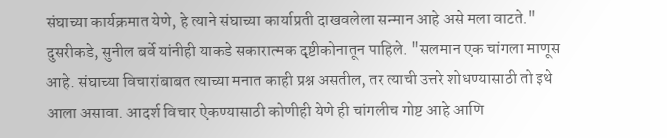संघाच्या कार्यक्रमात येणे, हे त्याने संघाच्या कार्याप्रती दाखवलेला सन्मान आहे असे मला वाटते." दुसरीकडे, सुनील बर्वे यांनीही याकडे सकारात्मक दृष्टीकोनातून पाहिले. "सलमान एक चांगला माणूस आहे. संघाच्या विचारांबाबत त्याच्या मनात काही प्रश्न असतील, तर त्याची उत्तरे शोधण्यासाठी तो इथे आला असावा. आदर्श विचार ऐकण्यासाठी कोणीही येणे ही चांगलीच गोष्ट आहे आणि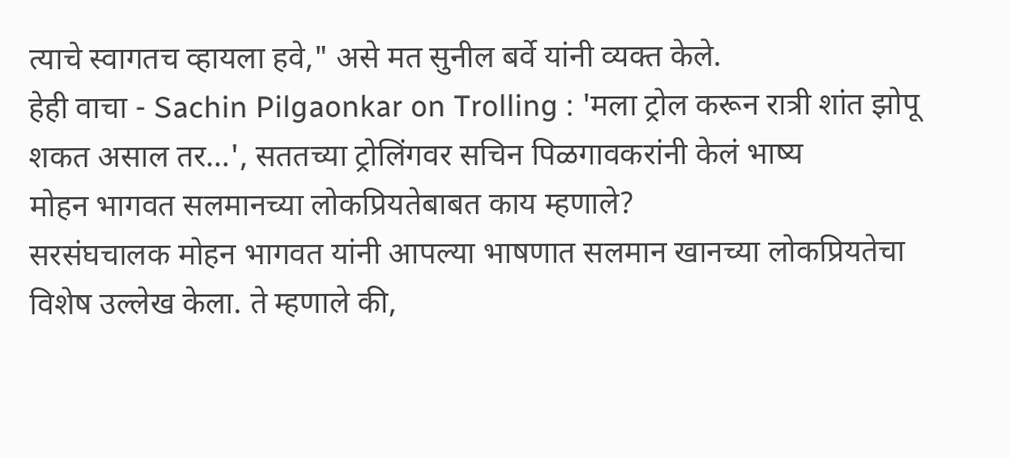त्याचे स्वागतच व्हायला हवे," असे मत सुनील बर्वे यांनी व्यक्त केले.
हेही वाचा - Sachin Pilgaonkar on Trolling : 'मला ट्रोल करून रात्री शांत झोपू शकत असाल तर...', सततच्या ट्रोलिंगवर सचिन पिळगावकरांनी केलं भाष्य
मोहन भागवत सलमानच्या लोकप्रियतेबाबत काय म्हणाले?
सरसंघचालक मोहन भागवत यांनी आपल्या भाषणात सलमान खानच्या लोकप्रियतेचा विशेष उल्लेख केला. ते म्हणाले की,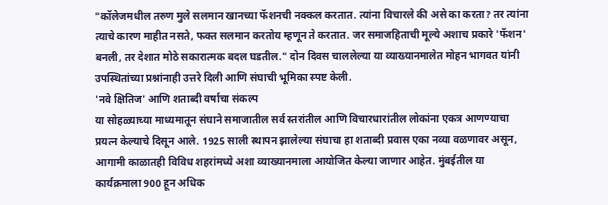"कॉलेजमधील तरुण मुले सलमान खानच्या फॅशनची नक्कल करतात. त्यांना विचारले की असे का करता? तर त्यांना त्याचे कारण माहीत नसते, फक्त सलमान करतोय म्हणून ते करतात. जर समाजहिताची मूल्ये अशाच प्रकारे 'फॅशन' बनली, तर देशात मोठे सकारात्मक बदल घडतील." दोन दिवस चाललेल्या या व्याख्यानमालेत मोहन भागवत यांनी उपस्थितांच्या प्रश्नांनाही उत्तरे दिली आणि संघाची भूमिका स्पष्ट केली.
'नवे क्षितिज' आणि शताब्दी वर्षाचा संकल्प
या सोहळ्याच्या माध्यमातून संघाने समाजातील सर्व स्तरांतील आणि विचारधारांतील लोकांना एकत्र आणण्याचा प्रयत्न केल्याचे दिसून आले. 1925 साली स्थापन झालेल्या संघाचा हा शताब्दी प्रवास एका नव्या वळणावर असून, आगामी काळातही विविध शहरांमध्ये अशा व्याख्यानमाला आयोजित केल्या जाणार आहेत. मुंबईतील या कार्यक्रमाला 900 हून अधिक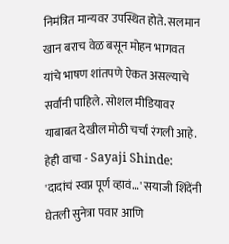निमंत्रित मान्यवर उपस्थित होते. सलमान खान बराच वेळ बसून मोहन भागवत यांचे भाषण शांतपणे ऐकत असल्याचे सर्वांनी पाहिले. सोशल मीडियावर याबाबत देखील मोठी चर्चा रंगली आहे.
हेही वाचा - Sayaji Shinde: 'दादांचं स्वप्न पूर्ण व्हावं…' सयाजी शिंदेंनी घेतली सुनेत्रा पवार आणि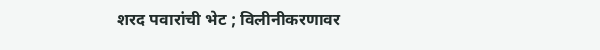शरद पवारांची भेट ; विलीनीकरणावर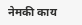नेमकी काय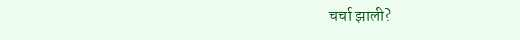चर्चा झाली?